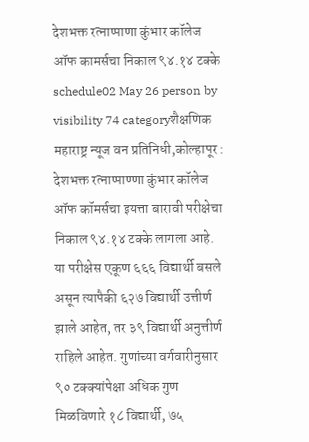देशभक्त रत्नाप्पाणा कुंभार कॉलेज ऑफ कामर्सचा निकाल ९४.१४ टक्के
schedule02 May 26 person by visibility 74 categoryशैक्षणिक
महाराष्ट्र न्यूज वन प्रतिनिधी,कोल्हापूर : देशभक्त रत्नाप्पाण्णा कुंभार कॉलेज ऑफ कॉमर्सचा इयत्ता बारावी परीक्षेचा निकाल ९४.१४ टक्के लागला आहे. या परीक्षेस एकूण ६६६ विद्यार्थी बसले असून त्यापैकी ६२७ विद्यार्थी उत्तीर्ण झाले आहेत, तर ३९ विद्यार्थी अनुत्तीर्ण राहिले आहेत. गुणांच्या वर्गवारीनुसार ९० टक्क्यांपेक्षा अधिक गुण मिळविणारे १८ विद्यार्थी, ७५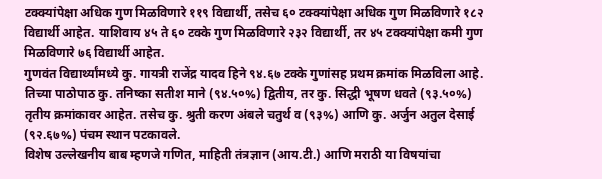टक्क्यांपेक्षा अधिक गुण मिळविणारे ११९ विद्यार्थी, तसेच ६० टक्क्यांपेक्षा अधिक गुण मिळविणारे १८२ विद्यार्थी आहेत. याशिवाय ४५ ते ६० टक्के गुण मिळविणारे २३२ विद्यार्थी, तर ४५ टक्क्यांपेक्षा कमी गुण मिळविणारे ७६ विद्यार्थी आहेत.
गुणवंत विद्यार्थ्यांमध्ये कु. गायत्री राजेंद्र यादव हिने ९४.६७ टक्के गुणांसह प्रथम क्रमांक मिळविला आहे. तिच्या पाठोपाठ कु. तनिष्का सतीश माने (९४.५०%) द्वितीय, तर कु. सिद्धी भूषण धवते (९३.५०%) तृतीय क्रमांकावर आहेत. तसेच कु. श्रुती करण अंबले चतुर्थ व (९३%) आणि कु. अर्जुन अतुल देसाई (९२.६७%) पंचम स्थान पटकावले.
विशेष उल्लेखनीय बाब म्हणजे गणित, माहिती तंत्रज्ञान (आय.टी.) आणि मराठी या विषयांचा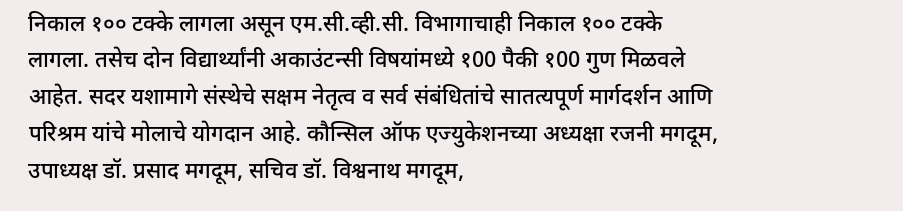निकाल १०० टक्के लागला असून एम.सी.व्ही.सी. विभागाचाही निकाल १०० टक्के लागला. तसेच दोन विद्यार्थ्यांनी अकाउंटन्सी विषयांमध्ये १00 पैकी १00 गुण मिळवले आहेत. सदर यशामागे संस्थेचे सक्षम नेतृत्व व सर्व संबंधितांचे सातत्यपूर्ण मार्गदर्शन आणि परिश्रम यांचे मोलाचे योगदान आहे. कौन्सिल ऑफ एज्युकेशनच्या अध्यक्षा रजनी मगदूम, उपाध्यक्ष डॉ. प्रसाद मगदूम, सचिव डॉ. विश्वनाथ मगदूम,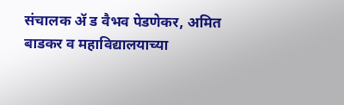संचालक ॲ ड वैभव पेडणेकर, अमित बाडकर व महाविद्यालयाच्या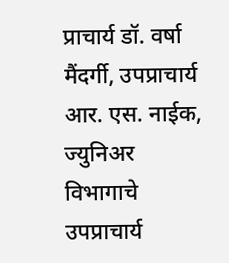प्राचार्य डॉ. वर्षा मैंदर्गी, उपप्राचार्य आर. एस. नाईक, ज्युनिअर विभागाचे उपप्राचार्य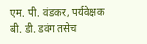एम. पी. वंडकर, पर्यवेक्षक बी. डी. डवंग तसेच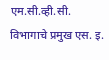एम.सी.व्ही.सी. विभागाचे प्रमुख एस. इ.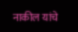नाकील यांचे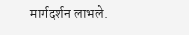मार्गदर्शन लाभले.